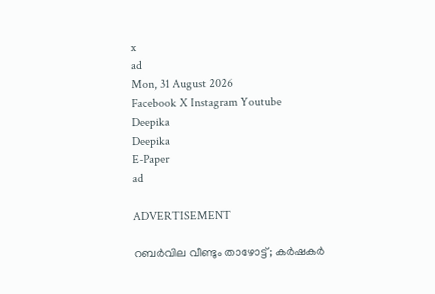x
ad
Mon, 31 August 2026
Facebook X Instagram Youtube
Deepika
Deepika
E-Paper
ad

ADVERTISEMENT

റബര്‍വില വീണ്ടും താഴോട്ട്; കര്‍ഷകര്‍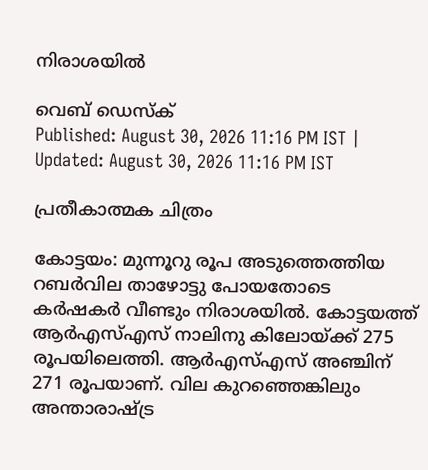നിരാശയില്‍

വെബ് ഡെസ്ക്
Published: August 30, 2026 11:16 PM IST | Updated: August 30, 2026 11:16 PM IST

പ്രതീകാത്മക ചിത്രം

കോട്ടയം: മുന്നൂറു രൂപ അടുത്തെത്തിയ റബര്‍വില താഴോട്ടു പോയതോടെ കര്‍ഷകര്‍ വീണ്ടും നിരാശയില്‍. കോട്ടയത്ത് ആര്‍എസ്എസ് നാലിനു കിലോയ്ക്ക് 275 രൂപയിലെത്തി. ആര്‍എസ്എസ് അഞ്ചിന് 271 രൂപയാണ്. വില കുറഞ്ഞെങ്കിലും അന്താരാഷ്‌ട്ര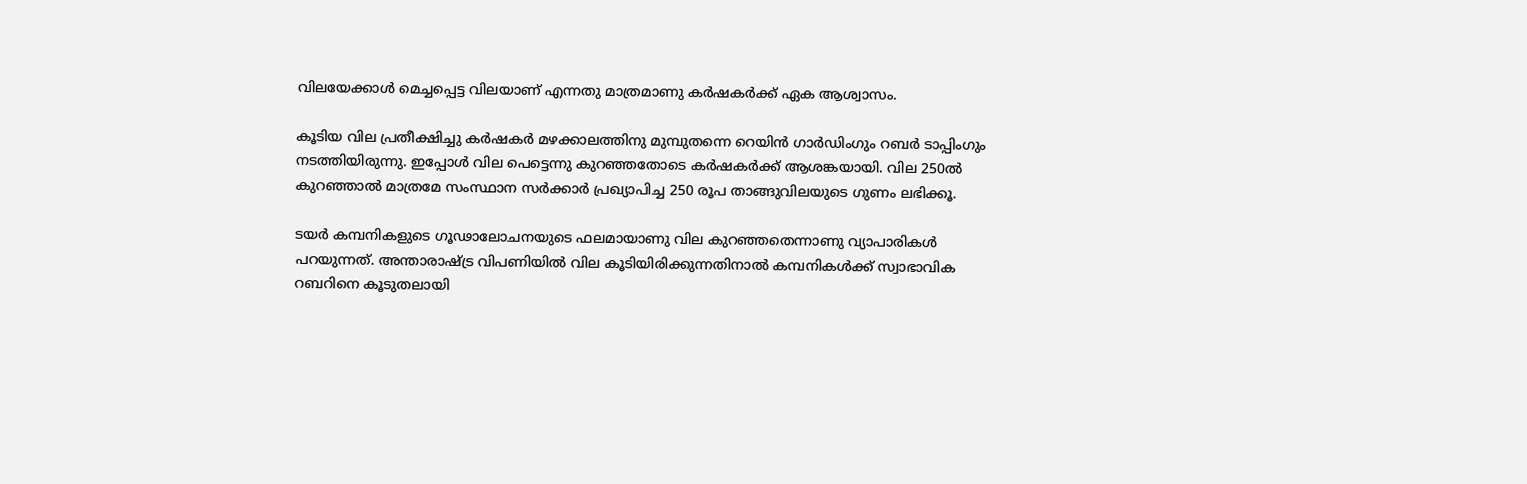വിലയേക്കാള്‍ മെച്ചപ്പെട്ട വിലയാണ് എന്നതു മാത്രമാണു കര്‍ഷകര്‍ക്ക് ഏക ആശ്വാസം.

കൂടിയ വില പ്രതീക്ഷിച്ചു കര്‍ഷകര്‍ മഴക്കാലത്തിനു മുമ്പുതന്നെ റെയിന്‍ ഗാര്‍ഡിംഗും റബര്‍ ടാപ്പിംഗും നടത്തിയിരുന്നു. ഇപ്പോള്‍ വില പെട്ടെന്നു കുറഞ്ഞതോടെ കര്‍ഷകര്‍ക്ക് ആശങ്കയായി. വില 250ല്‍ കുറഞ്ഞാല്‍ മാത്രമേ സംസ്ഥാന സര്‍ക്കാര്‍ പ്രഖ്യാപിച്ച 250 രൂപ താങ്ങുവിലയുടെ ഗുണം ലഭിക്കൂ.

ടയര്‍ കമ്പനികളുടെ ഗൂഢാലോചനയുടെ ഫലമായാണു വില കുറഞ്ഞതെന്നാണു വ്യാപാരികള്‍ പറയുന്നത്. അന്താരാഷ്‌ട്ര വിപണിയില്‍ വില കൂടിയിരിക്കുന്നതിനാല്‍ കമ്പനികള്‍ക്ക് സ്വാഭാവിക റബറിനെ കൂടുതലായി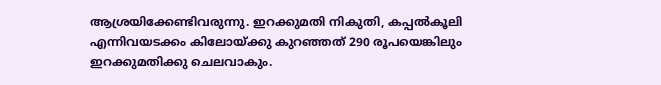ആശ്രയിക്കേണ്ടിവരുന്നു. ഇറക്കുമതി നികുതി, കപ്പല്‍കൂലി എന്നിവയടക്കം കിലോയ്ക്കു കുറഞ്ഞത് 290 രൂപയെങ്കിലും ഇറക്കുമതിക്കു ചെലവാകും.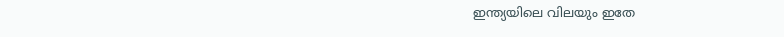ഇന്ത്യയിലെ വിലയും ഇതേ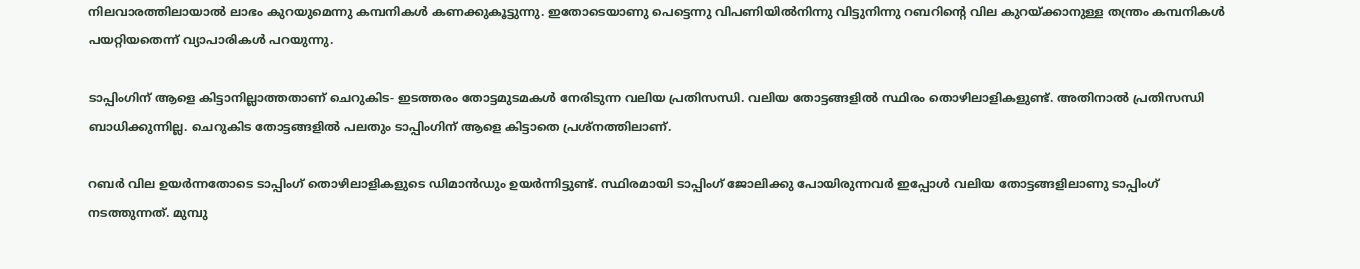നിലവാരത്തിലായാല്‍ ലാഭം കുറയുമെന്നു കമ്പനികള്‍ കണക്കുകൂട്ടുന്നു. ഇതോടെയാണു പെട്ടെന്നു വിപണിയില്‍നിന്നു വിട്ടുനിന്നു റബറിന്‍റെ വില കുറയ്ക്കാനുള്ള തന്ത്രം കമ്പനികള്‍ പയറ്റിയതെന്ന് വ്യാപാരികള്‍ പറയുന്നു.

ടാപ്പിംഗിന് ആളെ കിട്ടാനില്ലാത്തതാണ് ചെറുകിട- ഇടത്തരം തോട്ടമുടമകള്‍ നേരിടുന്ന വലിയ പ്രതിസന്ധി. വലിയ തോട്ടങ്ങളില്‍ സ്ഥിരം തൊഴിലാളികളുണ്ട്. അതിനാല്‍ പ്രതിസന്ധി ബാധിക്കുന്നില്ല. ചെറുകിട തോട്ടങ്ങളില്‍ പലതും ടാപ്പിംഗിന് ആളെ കിട്ടാതെ പ്രശ്നത്തിലാണ്.

റബര്‍ വില ഉയര്‍ന്നതോടെ ടാപ്പിംഗ് തൊഴിലാളികളുടെ ഡിമാന്‍ഡും ഉയര്‍ന്നിട്ടുണ്ട്. സ്ഥിരമായി ടാപ്പിംഗ് ജോലിക്കു പോയിരുന്നവര്‍ ഇപ്പോള്‍ വലിയ തോട്ടങ്ങളിലാണു ടാപ്പിംഗ് നടത്തുന്നത്. മുമ്പു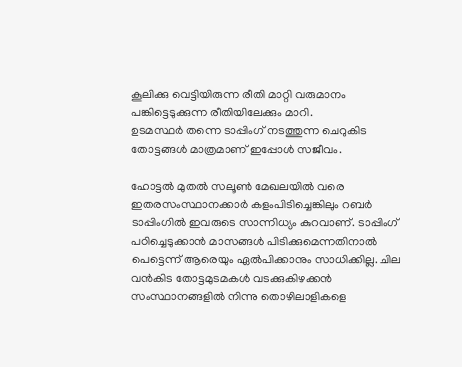കൂലിക്കു വെട്ടിയിരുന്ന രീതി മാറ്റി വരുമാനം പങ്കിട്ടെടുക്കുന്ന രീതിയിലേക്കും മാറി.
ഉടമസ്ഥര്‍ തന്നെ ടാപ്പിംഗ് നടത്തുന്ന ചെറുകിട തോട്ടങ്ങള്‍ മാത്രമാണ് ഇപ്പോള്‍ സജീവം.

ഹോട്ടല്‍ മുതല്‍ സലൂണ്‍ മേഖലയില്‍ വരെ ഇതരസംസ്ഥാനക്കാര്‍ കളംപിടിച്ചെങ്കിലും റബര്‍ ടാപ്പിംഗില്‍ ഇവരുടെ സാന്നിധ്യം കുറവാണ്. ടാപ്പിംഗ് പഠിച്ചെടുക്കാന്‍ മാസങ്ങള്‍ പിടിക്കുമെന്നതിനാല്‍ പെട്ടെന്ന് ആരെയും ഏല്‍പിക്കാനും സാധിക്കില്ല. ചില വന്‍കിട തോട്ടമുടമകള്‍ വടക്കുകിഴക്കന്‍ സംസ്ഥാനങ്ങളില്‍ നിന്നു തൊഴിലാളികളെ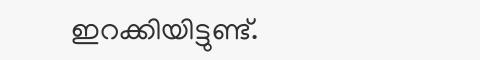ഇറക്കിയിട്ടുണ്ട്.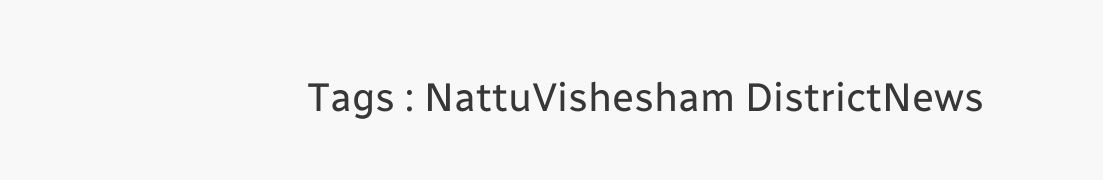Tags : NattuVishesham DistrictNews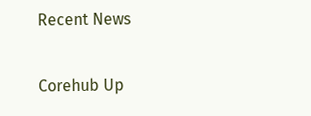Recent News

Corehub Up